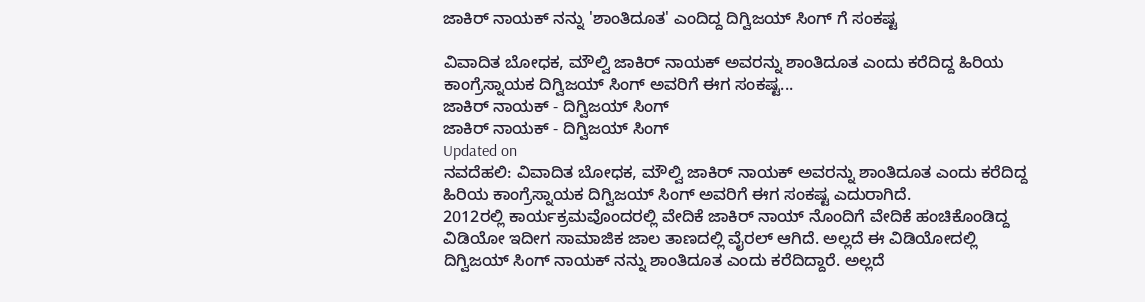ಜಾಕಿರ್ ನಾಯಕ್ ನನ್ನು 'ಶಾಂತಿದೂತ' ಎಂದಿದ್ದ ದಿಗ್ವಿಜಯ್ ಸಿಂಗ್ ಗೆ ಸಂಕಷ್ಟ

ವಿವಾದಿತ ಬೋಧಕ, ಮೌಲ್ವಿ ಜಾಕಿರ್ ನಾಯಕ್ ಅವರನ್ನು ಶಾಂತಿದೂತ ಎಂದು ಕರೆದಿದ್ದ ಹಿರಿಯ ಕಾಂಗ್ರೆಸ್ನಾಯಕ ದಿಗ್ವಿಜಯ್ ಸಿಂಗ್ ಅವರಿಗೆ ಈಗ ಸಂಕಷ್ಟ...
ಜಾಕಿರ್ ನಾಯಕ್ - ದಿಗ್ವಿಜಯ್ ಸಿಂಗ್
ಜಾಕಿರ್ ನಾಯಕ್ - ದಿಗ್ವಿಜಯ್ ಸಿಂಗ್
Updated on
ನವದೆಹಲಿ: ವಿವಾದಿತ ಬೋಧಕ, ಮೌಲ್ವಿ ಜಾಕಿರ್ ನಾಯಕ್ ಅವರನ್ನು ಶಾಂತಿದೂತ ಎಂದು ಕರೆದಿದ್ದ ಹಿರಿಯ ಕಾಂಗ್ರೆಸ್ನಾಯಕ ದಿಗ್ವಿಜಯ್ ಸಿಂಗ್ ಅವರಿಗೆ ಈಗ ಸಂಕಷ್ಟ ಎದುರಾಗಿದೆ.
2012ರಲ್ಲಿ ಕಾರ್ಯಕ್ರಮವೊಂದರಲ್ಲಿ ವೇದಿಕೆ ಜಾಕಿರ್ ನಾಯ್ ನೊಂದಿಗೆ ವೇದಿಕೆ ಹಂಚಿಕೊಂಡಿದ್ದ ವಿಡಿಯೋ ಇದೀಗ ಸಾಮಾಜಿಕ ಜಾಲ ತಾಣದಲ್ಲಿ ವೈರಲ್ ಆಗಿದೆ. ಅಲ್ಲದೆ ಈ ವಿಡಿಯೋದಲ್ಲಿ ದಿಗ್ವಿಜಯ್ ಸಿಂಗ್ ನಾಯಕ್ ನನ್ನು ಶಾಂತಿದೂತ ಎಂದು ಕರೆದಿದ್ದಾರೆ. ಅಲ್ಲದೆ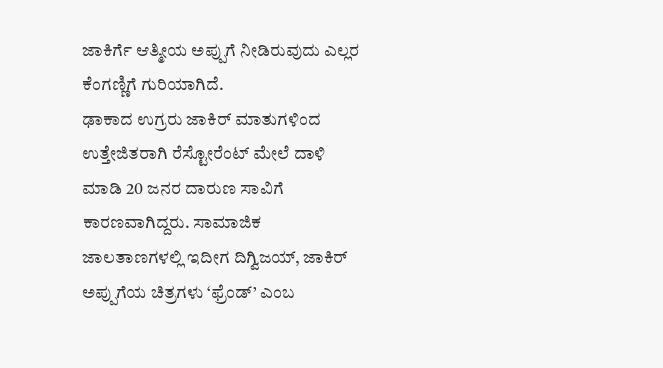ಜಾಕಿರ್ಗೆ ಆತ್ಮೀಯ ಅಪ್ಪುಗೆ ನೀಡಿರುವುದು ಎಲ್ಲರ ಕೆಂಗಣ್ಣಿಗೆ ಗುರಿಯಾಗಿದೆ.
ಢಾಕಾದ ಉಗ್ರರು ಜಾಕಿರ್ ಮಾತುಗಳಿಂದ ಉತ್ತೇಜಿತರಾಗಿ ರೆಸ್ಟೋರೆಂಟ್ ಮೇಲೆ ದಾಳಿ ಮಾಡಿ 20 ಜನರ ದಾರುಣ ಸಾವಿಗೆ ಕಾರಣವಾಗಿದ್ದರು. ಸಾಮಾಜಿಕ ಜಾಲತಾಣಗಳಲ್ಲಿ ಇದೀಗ ದಿಗ್ವಿಜಯ್, ಜಾಕಿರ್ ಅಪ್ಪುಗೆಯ ಚಿತ್ರಗಳು ‘ಫ್ರೆಂಡ್’ ಎಂಬ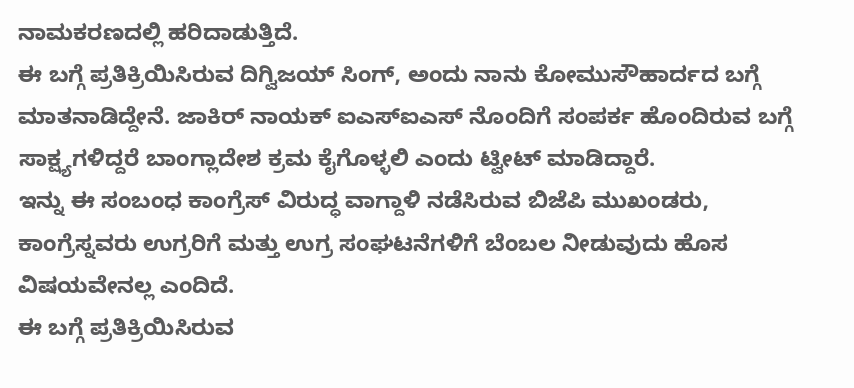ನಾಮಕರಣದಲ್ಲಿ ಹರಿದಾಡುತ್ತಿದೆ.
ಈ ಬಗ್ಗೆ ಪ್ರತಿಕ್ರಿಯಿಸಿರುವ ದಿಗ್ವಿಜಯ್ ಸಿಂಗ್, ಅಂದು ನಾನು ಕೋಮುಸೌಹಾರ್ದದ ಬಗ್ಗೆ ಮಾತನಾಡಿದ್ದೇನೆ. ಜಾಕಿರ್ ನಾಯಕ್ ಐಎಸ್ಐಎಸ್ ನೊಂದಿಗೆ ಸಂಪರ್ಕ ಹೊಂದಿರುವ ಬಗ್ಗೆ ಸಾಕ್ಷ್ಯಗಳಿದ್ದರೆ ಬಾಂಗ್ಲಾದೇಶ ಕ್ರಮ ಕೈಗೊಳ್ಳಲಿ ಎಂದು ಟ್ವೀಟ್ ಮಾಡಿದ್ದಾರೆ.
ಇನ್ನು ಈ ಸಂಬಂಧ ಕಾಂಗ್ರೆಸ್ ವಿರುದ್ಧ ವಾಗ್ದಾಳಿ ನಡೆಸಿರುವ ಬಿಜೆಪಿ ಮುಖಂಡರು, ಕಾಂಗ್ರೆಸ್ನವರು ಉಗ್ರರಿಗೆ ಮತ್ತು ಉಗ್ರ ಸಂಘಟನೆಗಳಿಗೆ ಬೆಂಬಲ ನೀಡುವುದು ಹೊಸ ವಿಷಯವೇನಲ್ಲ ಎಂದಿದೆ.
ಈ ಬಗ್ಗೆ ಪ್ರತಿಕ್ರಿಯಿಸಿರುವ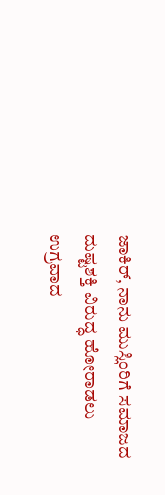ಜಾಕಿರ್, ನಾನು ಮುಸ್ಲಿಂರಿಗೆ ಸಮಾಜದ ದುಷ್ಟಶಕ್ತಿ ವಿರುದ್ಧ ಹೋರಾಡಲು ಉಗ್ರವಾದ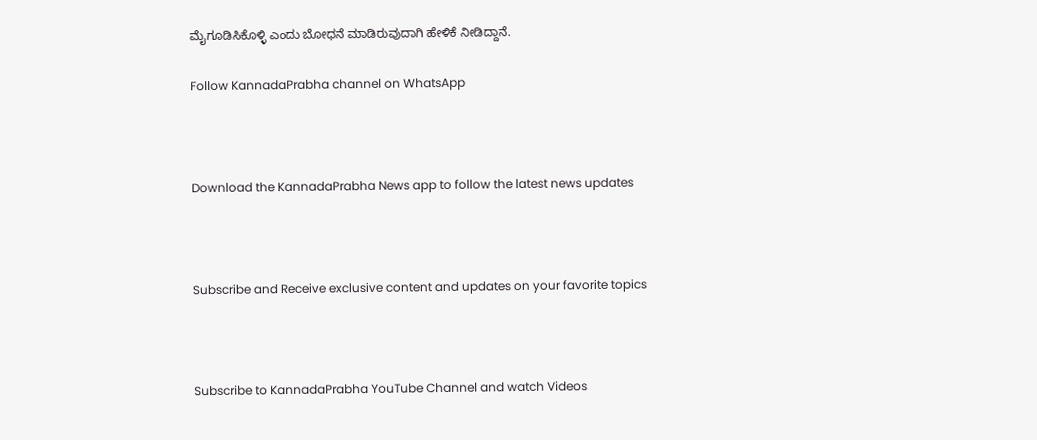ಮೈಗೂಡಿಸಿಕೊಳ್ಳಿ ಎಂದು ಬೋಧನೆ ಮಾಡಿರುವುದಾಗಿ ಹೇಳಿಕೆ ನೀಡಿದ್ದಾನೆ.

Follow KannadaPrabha channel on WhatsApp



Download the KannadaPrabha News app to follow the latest news updates



Subscribe and Receive exclusive content and updates on your favorite topics



Subscribe to KannadaPrabha YouTube Channel and watch Videos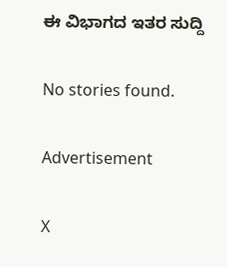ಈ ವಿಭಾಗದ ಇತರ ಸುದ್ದಿ

No stories found.

Advertisement

X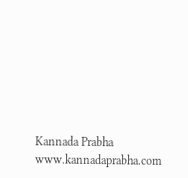Kannada Prabha
www.kannadaprabha.com